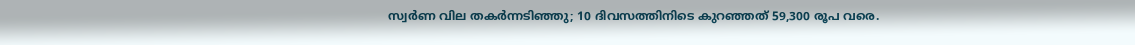സ്വര്‍ണ വില തകര്‍ന്നടിഞ്ഞു; 10 ദിവസത്തിനിടെ കുറഞ്ഞത് 59,300 രൂപ വരെ.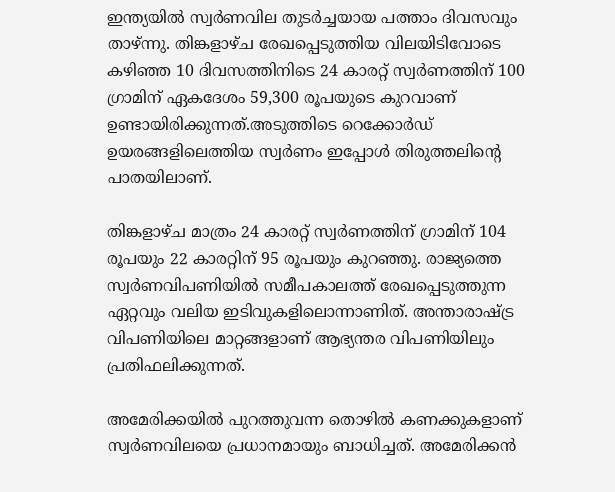ഇന്ത്യയില്‍ സ്വർണവില തുടർച്ചയായ പത്താം ദിവസവും താഴ്ന്നു. തിങ്കളാഴ്ച രേഖപ്പെടുത്തിയ വിലയിടിവോടെ കഴിഞ്ഞ 10 ദിവസത്തിനിടെ 24 കാരറ്റ് സ്വർണത്തിന് 100 ഗ്രാമിന് ഏകദേശം 59,300 രൂപയുടെ കുറവാണ് ഉണ്ടായിരിക്കുന്നത്.അടുത്തിടെ റെക്കോർഡ് ഉയരങ്ങളിലെത്തിയ സ്വർണം ഇപ്പോള്‍ തിരുത്തലിന്റെ പാതയിലാണ്.

തിങ്കളാഴ്ച മാത്രം 24 കാരറ്റ് സ്വർണത്തിന് ഗ്രാമിന് 104 രൂപയും 22 കാരറ്റിന് 95 രൂപയും കുറഞ്ഞു. രാജ്യത്തെ സ്വർണവിപണിയില്‍ സമീപകാലത്ത് രേഖപ്പെടുത്തുന്ന ഏറ്റവും വലിയ ഇടിവുകളിലൊന്നാണിത്. അന്താരാഷ്ട്ര വിപണിയിലെ മാറ്റങ്ങളാണ് ആഭ്യന്തര വിപണിയിലും പ്രതിഫലിക്കുന്നത്.

അമേരിക്കയില്‍ പുറത്തുവന്ന തൊഴില്‍ കണക്കുകളാണ് സ്വർണവിലയെ പ്രധാനമായും ബാധിച്ചത്. അമേരിക്കൻ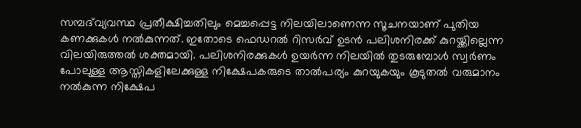സമ്പദ്‌വ്യവസ്ഥ പ്രതീക്ഷിച്ചതിലും മെച്ചപ്പെട്ട നിലയിലാണെന്ന സൂചനയാണ് പുതിയ കണക്കുകള്‍ നല്‍കുന്നത്. ഇതോടെ ഫെഡറല്‍ റിസർവ് ഉടൻ പലിശനിരക്ക് കുറയ്ക്കില്ലെന്ന വിലയിരുത്തല്‍ ശക്തമായി. പലിശനിരക്കുകള്‍ ഉയർന്ന നിലയില്‍ തുടരുമ്പോള്‍ സ്വർണം പോലുള്ള ആസ്തികളിലേക്കുള്ള നിക്ഷേപകരുടെ താല്‍പര്യം കുറയുകയും കൂടുതല്‍ വരുമാനം നല്‍കുന്ന നിക്ഷേപ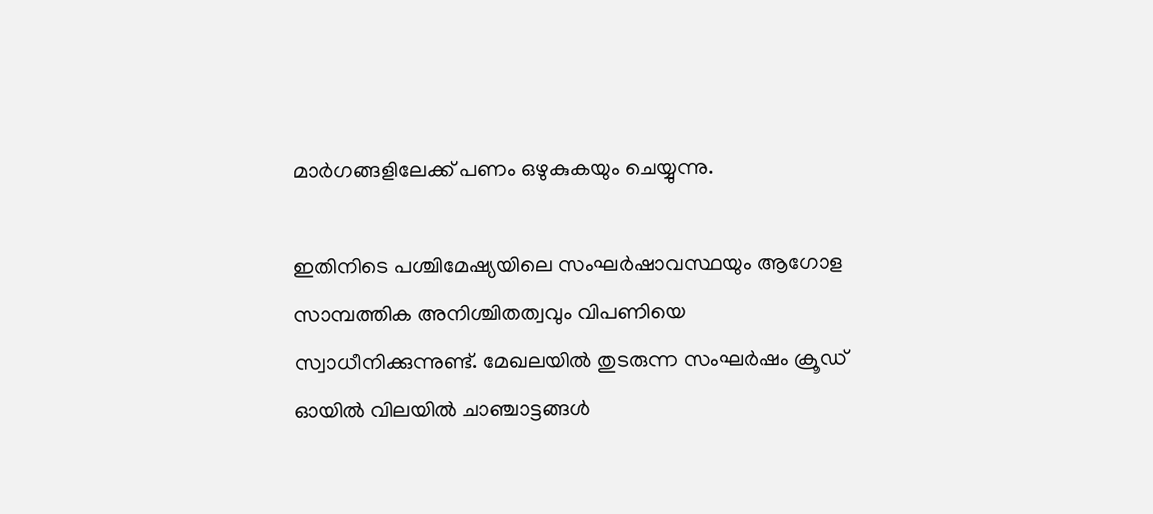മാർഗങ്ങളിലേക്ക് പണം ഒഴുകുകയും ചെയ്യുന്നു.

ഇതിനിടെ പശ്ചിമേഷ്യയിലെ സംഘർഷാവസ്ഥയും ആഗോള സാമ്പത്തിക അനിശ്ചിതത്വവും വിപണിയെ സ്വാധീനിക്കുന്നുണ്ട്. മേഖലയില്‍ തുടരുന്ന സംഘർഷം ക്രൂഡ് ഓയില്‍ വിലയില്‍ ചാഞ്ചാട്ടങ്ങള്‍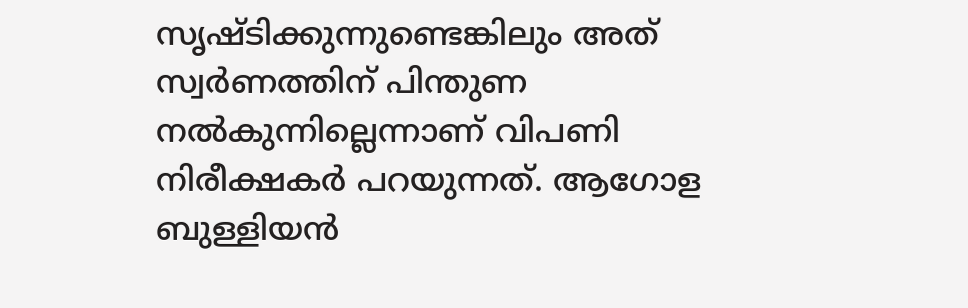സൃഷ്ടിക്കുന്നുണ്ടെങ്കിലും അത് സ്വർണത്തിന് പിന്തുണ നല്‍കുന്നില്ലെന്നാണ് വിപണി നിരീക്ഷകർ പറയുന്നത്. ആഗോള ബുള്ളിയൻ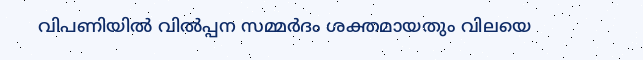വിപണിയില്‍ വില്‍പ്പന സമ്മർദം ശക്തമായതും വിലയെ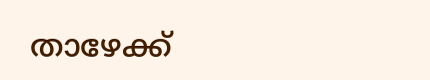താഴേക്ക്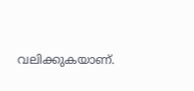വലിക്കുകയാണ്.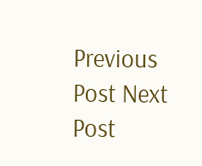Previous Post Next Post